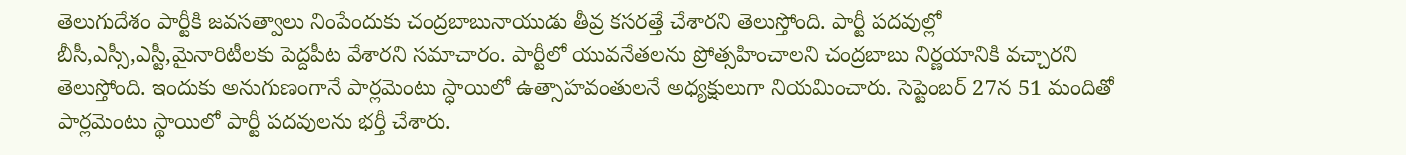తెలుగుదేశం పార్టీకి జవసత్వాలు నింపేందుకు చంద్రబాబునాయుడు తీవ్ర కసరత్తే చేశారని తెలుస్తోంది. పార్టీ పదవుల్లో బీసీ,ఎస్సీ,ఎస్టీ,మైనారిటీలకు పెద్దపీట వేశారని సమాచారం. పార్టీలో యువనేతలను ప్రోత్సహించాలని చంద్రబాబు నిర్ణయానికి వచ్చారని తెలుస్తోంది. ఇందుకు అనుగుణంగానే పార్లమెంటు స్ధాయిలో ఉత్సాహవంతులనే అధ్యక్షులుగా నియమించారు. సెప్టెంబర్ 27న 51 మందితో పార్లమెంటు స్థాయిలో పార్టీ పదవులను భర్తీ చేశారు.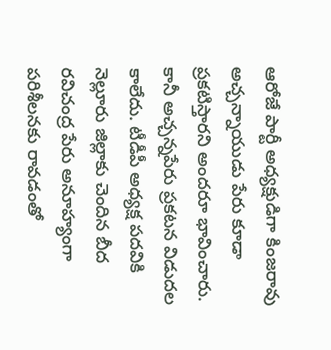ఆరోజే పార్టీ అధ్యక్షుడిగా కింజరావు అచ్చన్నాయుడు పేరు కూడా ప్రకటిస్తారని అందరూ భావించారు. కానీ అచ్చన్నపేరు ప్రకటన విడుదల కాలేదు. టీడీపీ అధ్యక్ష పదవికి నెల్లూరు జిల్లాకు చెందిన బీద రవిచంద్ర పేరు అనూహ్యంగా పరిశీలనకు రావడంతో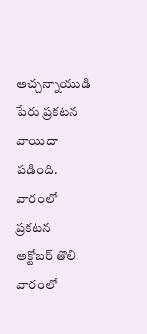అచ్చన్నాయుడి పేరు ప్రకటన వాయిదా పడింది.
వారంలో ప్రకటన
అక్టోబర్ తొలి వారంలో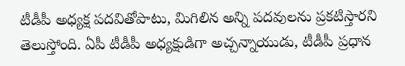టీడీపీ అధ్యక్ష పదవితోపాటు, మిగిలిన అన్ని పదవులను ప్రకటిస్తారని తెలుస్తోంది. ఏపీ టీడీపీ అధ్యక్షుడిగా అచ్చన్నాయుడు, టీడీపీ ప్రధాన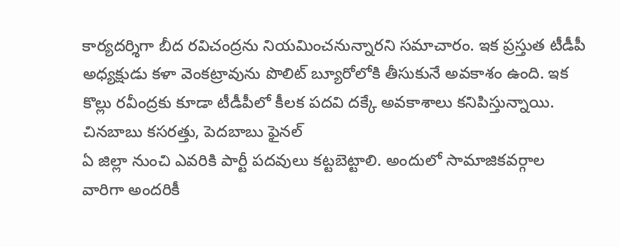కార్యదర్శిగా బీద రవిచంద్రను నియమించనున్నారని సమాచారం. ఇక ప్రస్తుత టీడీపీ అధ్యక్షుడు కళా వెంకట్రావును పొలిట్ బ్యూరోలోకి తీసుకునే అవకాశం ఉంది. ఇక కొల్లు రవీంద్రకు కూడా టీడీపీలో కీలక పదవి దక్కే అవకాశాలు కనిపిస్తున్నాయి.
చినబాబు కసరత్తు, పెదబాబు ఫైనల్
ఏ జిల్లా నుంచి ఎవరికి పార్టీ పదవులు కట్టబెట్టాలి. అందులో సామాజికవర్గాల వారిగా అందరికీ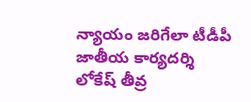న్యాయం జరిగేలా టీడీపీ జాతీయ కార్యదర్శి లోకేష్ తీవ్ర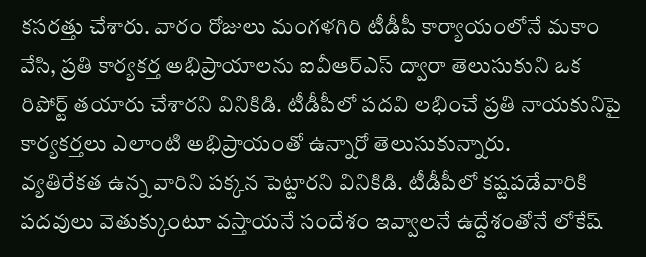కసరత్తు చేశారు. వారం రోజులు మంగళగిరి టీడీపీ కార్యాయంలోనే మకాం వేసి, ప్రతి కార్యకర్త అభిప్రాయాలను ఐవీఆర్ఎస్ ద్వారా తెలుసుకుని ఒక రిపోర్ట్ తయారు చేశారని వినికిడి. టీడీపీలో పదవి లభించే ప్రతి నాయకునిపై కార్యకర్తలు ఎలాంటి అభిప్రాయంతో ఉన్నారో తెలుసుకున్నారు.
వ్యతిరేకత ఉన్న వారిని పక్కన పెట్టారని వినికిడి. టీడీపీలో కష్టపడేవారికి పదవులు వెతుక్కుంటూ వస్తాయనే సందేశం ఇవ్వాలనే ఉద్దేశంతోనే లోకేష్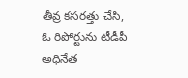తీవ్ర కసరత్తు చేసి, ఓ రిపోర్టును టీడీపీ అధినేత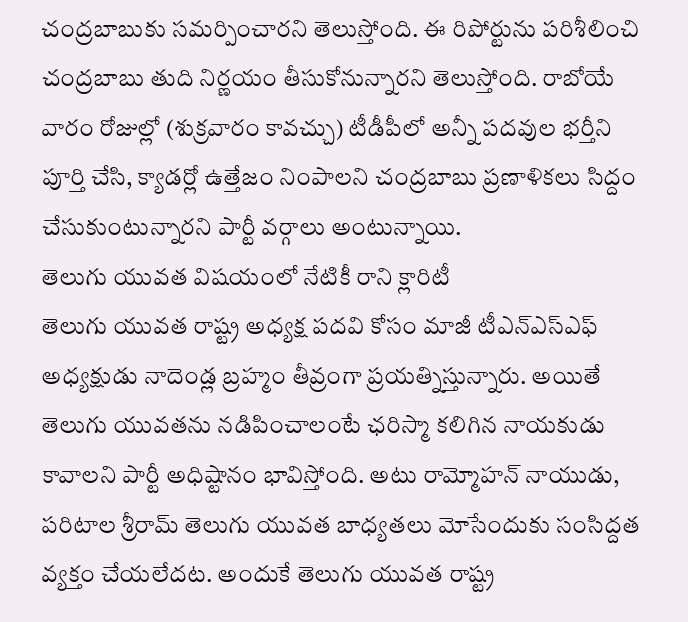చంద్రబాబుకు సమర్పించారని తెలుస్తోంది. ఈ రిపోర్టును పరిశీలించి చంద్రబాబు తుది నిర్ణయం తీసుకోనున్నారని తెలుస్తోంది. రాబోయే వారం రోజుల్లో (శుక్రవారం కావచ్చు) టీడీపీలో అన్నీ పదవుల భర్తీని పూర్తి చేసి, క్యాడర్లో ఉత్తేజం నింపాలని చంద్రబాబు ప్రణాళికలు సిద్దం చేసుకుంటున్నారని పార్టీ వర్గాలు అంటున్నాయి.
తెలుగు యువత విషయంలో నేటికీ రాని క్లారిటీ
తెలుగు యువత రాష్ట్ర అధ్యక్ష పదవి కోసం మాజీ టీఎన్ఎస్ఎఫ్ అధ్యక్షుడు నాదెండ్ల బ్రహ్మం తీవ్రంగా ప్రయత్నిస్తున్నారు. అయితే తెలుగు యువతను నడిపించాలంటే ఛరిస్మా కలిగిన నాయకుడు కావాలని పార్టీ అధిష్టానం భావిస్తోంది. అటు రామ్మోహన్ నాయుడు, పరిటాల శ్రీరామ్ తెలుగు యువత బాధ్యతలు మోసేందుకు సంసిద్దత వ్యక్తం చేయలేదట. అందుకే తెలుగు యువత రాష్ట్ర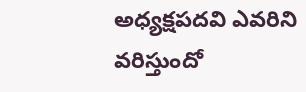అధ్యక్షపదవి ఎవరిని వరిస్తుందో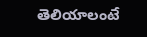తెలియాలంటే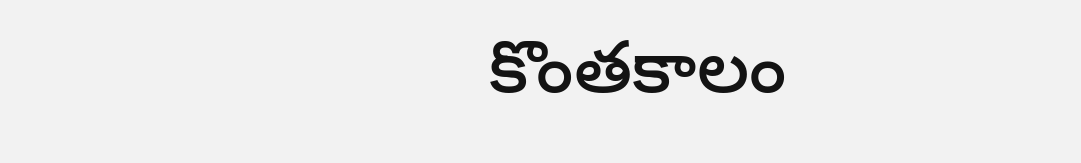కొంతకాలం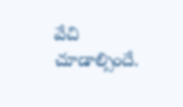వేచి చూడాల్సిందే.